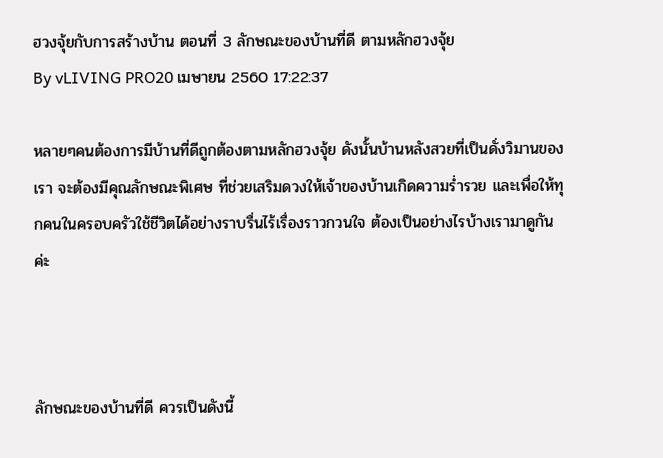ฮวงจุ้ยกับการสร้างบ้าน ตอนที่ 3 ลักษณะของบ้านที่ดี ตามหลักฮวงจุ้ย
By vLIVING PRO20 เมษายน 2560 17:22:37

หลายๆคนต้องการมีบ้านที่ดีถูกต้องตามหลักฮวงจุ้ย ดังนั้นบ้านหลังสวยที่เป็นดั่งวิมานของเรา จะต้องมีคุณลักษณะพิเศษ ที่ช่วยเสริมดวงให้เจ้าของบ้านเกิดความร่ำรวย และเพื่อให้ทุกคนในครอบครัวใช้ชีวิตได้อย่างราบรื่นไร้เรื่องราวกวนใจ ต้องเป็นอย่างไรบ้างเรามาดูกันค่ะ



ลักษณะของบ้านที่ดี ควรเป็นดังนี้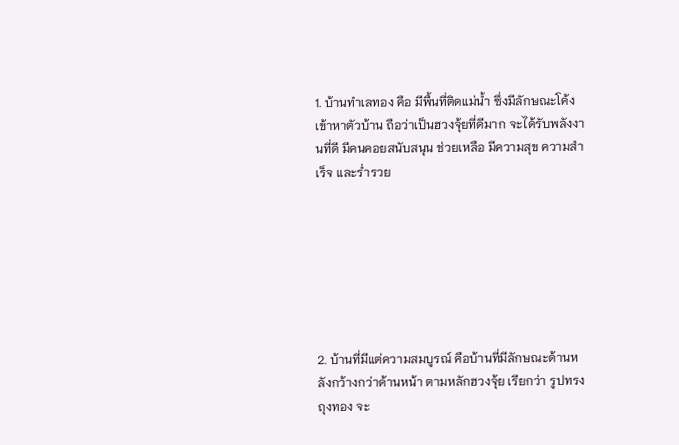1. บ้านทำเลทอง คือ มีพื้นที่ติดแม่น้ำ ซึ่งมีลักษณะโค้งเข้าหาตัวบ้าน ถือว่าเป็นฮวงจุ้ยที่ดีมาก จะได้รับพลังงานที่ดี มีคนคอยสนับสนุน ช่วยเหลือ มีความสุข ความสำเร็จ และร่ำรวย







2. บ้านที่มีแต่ความสมบูรณ์ คือบ้านที่มีลักษณะด้านหลังกว้างกว่าด้านหน้า ตามหลักฮวงจุ้ย เรียกว่า รูปทรงถุงทอง จะ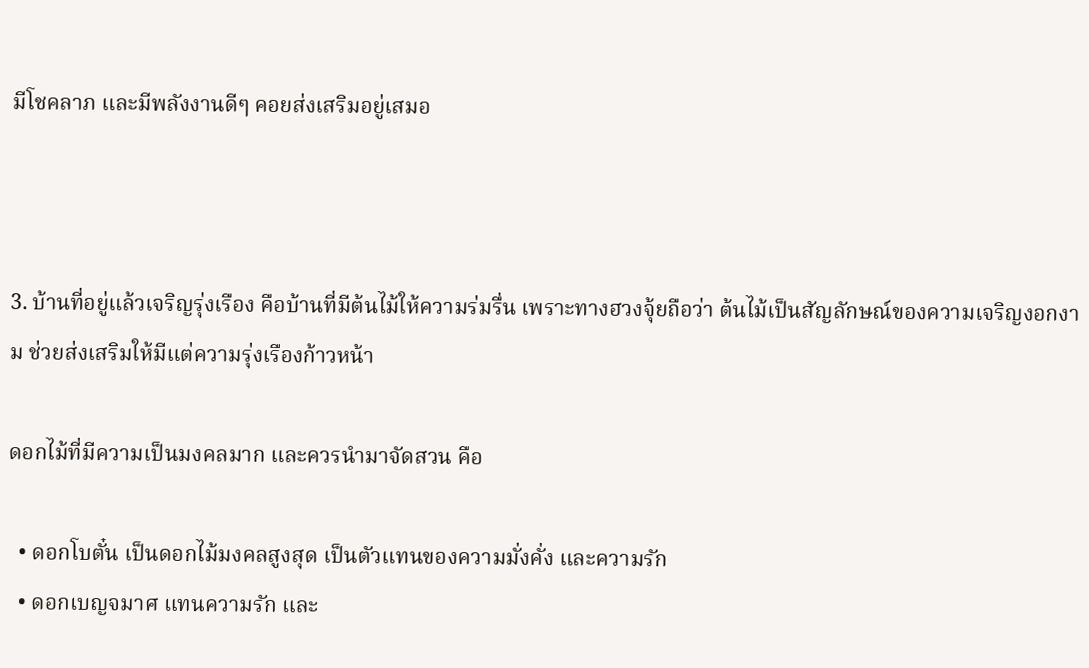มีโชคลาภ และมีพลังงานดีๆ คอยส่งเสริมอยู่เสมอ



3. บ้านที่อยู่แล้วเจริญรุ่งเรือง คือบ้านที่มีต้นไม้ให้ความร่มรื่น เพราะทางฮวงจุ้ยถือว่า ต้นไม้เป็นสัญลักษณ์ของความเจริญงอกงาม ช่วยส่งเสริมให้มีแต่ความรุ่งเรืองก้าวหน้า

ดอกไม้ที่มีความเป็นมงคลมาก และควรนำมาจัดสวน คือ

  • ดอกโบตั๋น เป็นดอกไม้มงคลสูงสุด เป็นตัวแทนของความมั่งคั่ง และความรัก
  • ดอกเบญจมาศ แทนความรัก และ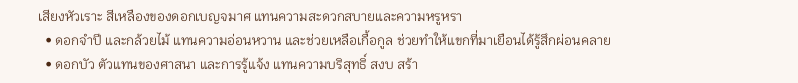เสียงหัวเราะ สีเหลืองของดอกเบญจมาศ แทนความสะดวกสบายและความหรูหรา
  • ดอกจำปี และกล้วยไม้ แทนความอ่อนหวาน และช่วยเหลือเกื้อกูล ช่วยทำให้แขกที่มาเยือนได้รู้สึกผ่อนคลาย
  • ดอกบัว ตัวแทนของศาสนา และการรู้แจ้ง แทนความบริสุทธิ์ สงบ สร้า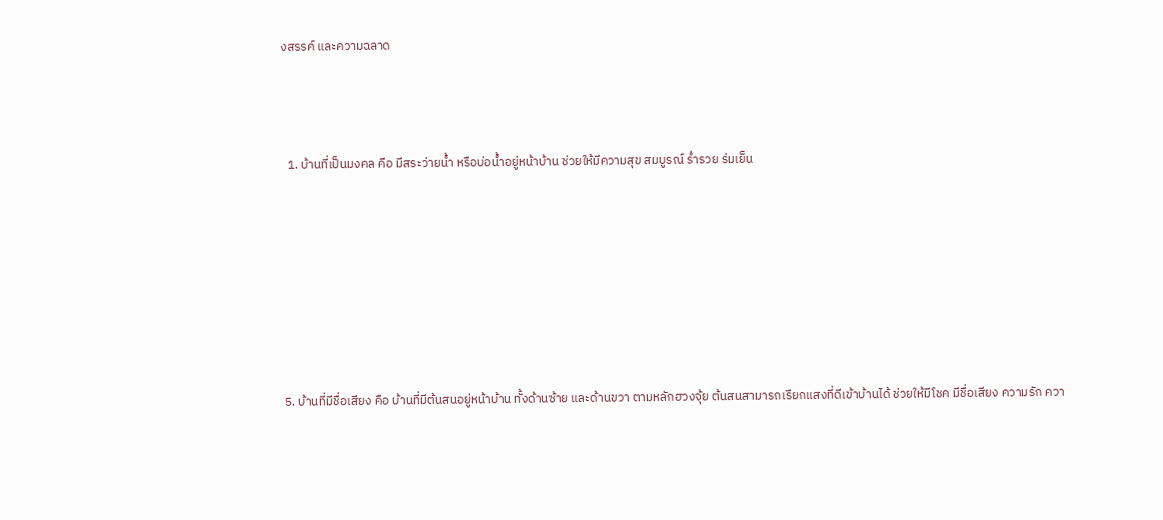งสรรค์ และความฉลาด



  1. บ้านที่เป็นมงคล คือ มีสระว่ายน้ำ หรือบ่อน้ำอยู่หน้าบ้าน ช่วยให้มีความสุข สมบูรณ์ ร่ำรวย ร่มเย็น







5. บ้านที่มีชื่อเสียง คือ บ้านที่มีต้นสนอยู่หน้าบ้าน ทั้งด้านซ้าย และด้านขวา ตามหลักฮวงจุ้ย ต้นสนสามารถเรียกแสงที่ดีเข้าบ้านได้ ช่วยให้มีโชค มีชื่อเสียง ความรัก ควา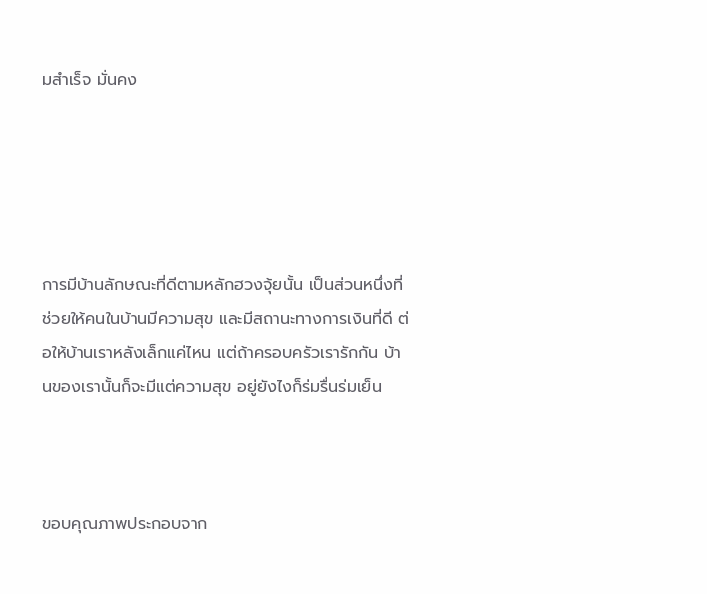มสำเร็จ มั่นคง





การมีบ้านลักษณะที่ดีตามหลักฮวงจุ้ยนั้น เป็นส่วนหนึ่งที่ช่วยให้คนในบ้านมีความสุข และมีสถานะทางการเงินที่ดี ต่อให้บ้านเราหลังเล็กแค่ไหน แต่ถ้าครอบครัวเรารักกัน บ้านของเรานั้นก็จะมีแต่ความสุข อยู่ยังไงก็ร่มรื่นร่มเย็น



ขอบคุณภาพประกอบจาก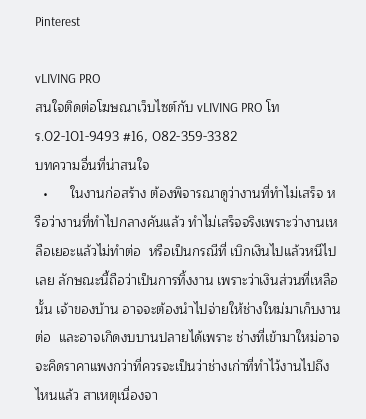Pinterest

vLIVING PRO
สนใจติดต่อโฆษณาเว็บไซต์กับ vLIVING PRO โทร.02-101-9493 #16, 082-359-3382
บทความอื่นที่น่าสนใจ
  •      ในงานก่อสร้าง ต้องพิจารณาดูว่างานที่ทำไม่เสร็จ หรือว่างานที่ทำไปกลางคันแล้ว ทำไม่เสร็จจริงเพราะว่างานเหลือเยอะแล้วไม่ทำต่อ  หรือเป็นกรณีที่ เบิกเงินไปแล้วหนีไปเลย ลักษณะนี้ถือว่าเป็นการทิ้งงาน เพราะว่าเงินส่วนที่เหลือนั้น เจ้าของบ้าน อาจจะต้องนำไปจ่ายให้ช่างใหม่มาเก็บงานต่อ  และอาจเกิดงบบานปลายได้เพราะ ช่างที่เข้ามาใหม่อาจจะคิดราคาแพงกว่าที่ควรจะเป็นว่าช่างเก่าที่ทำไว้งานไปถึงไหนแล้ว สาเหตุเนื่องจา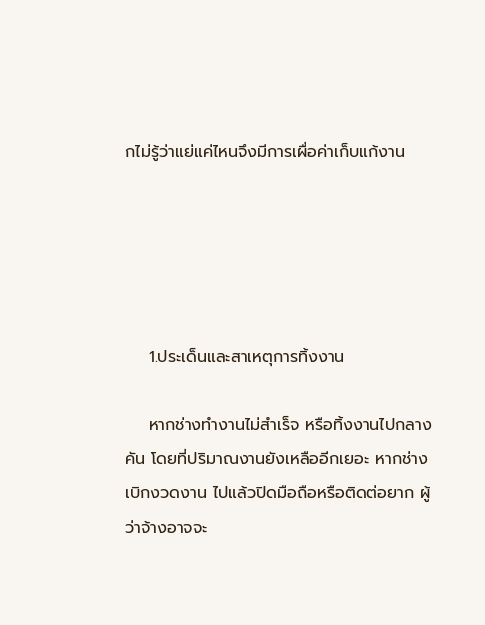กไม่รู้ว่าแย่แค่ไหนจึงมีการเผื่อค่าเก็บแก้งาน





    1.ประเด็นและสาเหตุการทิ้งงาน

    หากช่างทำงานไม่สำเร็จ หรือทิ้งงานไปกลางคัน โดยที่ปริมาณงานยังเหลืออีกเยอะ หากช่างเบิกงวดงาน ไปแล้วปิดมือถือหรือติดต่อยาก ผู้ว่าจ้างอาจจะ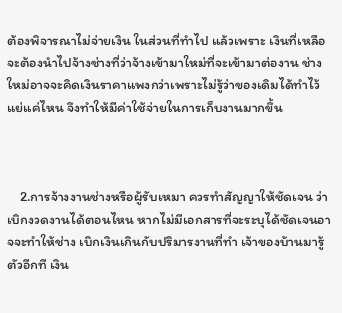ต้องพิจารณาไม่จ่ายเงิน ในส่วนที่ทำไป แล้วเพราะ เงินที่เหลือ จะต้องนำไปจ้างช่างที่ว่าจ้างเข้ามาใหม่ที่จะเข้ามาต่องาน ช่างใหม่อาจจะคิดเงินราคาแพงกว่าเพราะไม่รู้ว่าของเดิมได้ทำไว้แย่แค่ไหน จึงทำให้มีค่าใช้จ่ายในการเก็บงานมากขึ้น



    2.การจ้างงานช่างหรือผู้รับเหมา ควรทำสัญญาให้ชัดเจน ว่าเบิกงวดงานได้ตอนไหน หากไม่มีเอกสารที่จะระบุได้ชัดเจนอาจจะทำให้ช่าง เบิกเงินเกินกับปริมารงานที่ทำ เจ้าของบ้านมารู้ตัวอีกที เงิน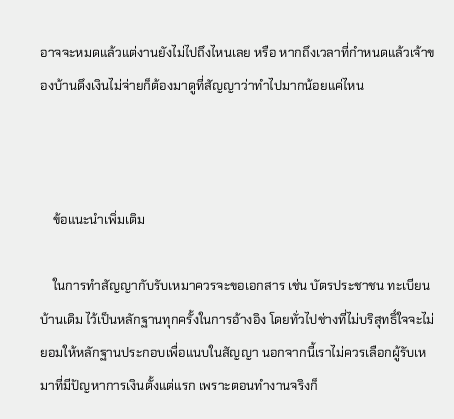อาจจะหมดแล้วแต่งานยังไม่ไปถึงไหนเลย หรือ หากถึงเวลาที่กำหนดแล้วเจ้าของบ้านดึงเงินไม่จ่ายก็ต้องมาดูที่สัญญาว่าทำไปมากน้อยแค่ไหน



    ข้อแนะนำเพิ่มเติม

    ในการทำสัญญากับรับเหมาควรจะขอเอกสาร เช่น บัตรประชาชน ทะเบียนบ้านเดิม ไว้เป็นหลักฐานทุกครั้งในการอ้างอิง โดยทั่วไปช่างที่ไม่บริสุทธิ์ใจจะไม่ยอมให้หลักฐานประกอบเพื่อแนบในสัญญา นอกจากนี้เราไม่ควรเลือกผู้รับเหมาที่มีปัญหาการเงินตั้งแต่แรก เพราะตอนทำงานจริงก็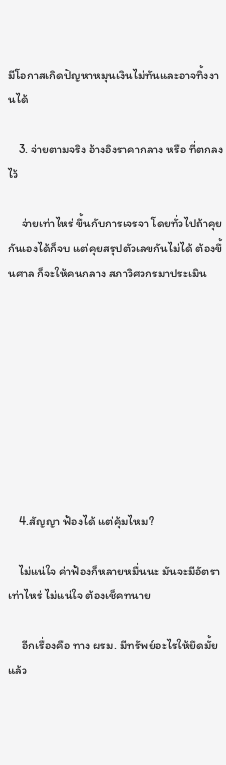มีโอกาสเกิดปัญหาหมุนเงินไม่ทันและอาจทิ้งงานได้

    3. จ่ายตามจริง อ้างอิงราคากลาง หรือ ที่ตกลงไว้

     จ่ายเท่าไหร่ ขึ้นกับการเจรจา โดยทั่วไปถ้าคุยกันเองได้ก็จบ แต่คุยสรุปตัวเลขกันไม่ได้ ต้องขึ้นศาล ก็จะให้คนกลาง สภาวิศวกรมาประเมิน









    4.สัญญา ฟ้องได้ แต่คุ้มไหม?

    ไม่แน่ใจ ค่าฟ้องก็หลายหมื่นนะ มันจะมีอัตราเท่าไหร่ ไม่แน่ใจ ต้องเช็คทนาย

     อีกเรื่องคือ ทาง ผรม. มีทรัพย์อะไรให้ยึดมั้ย แล้ว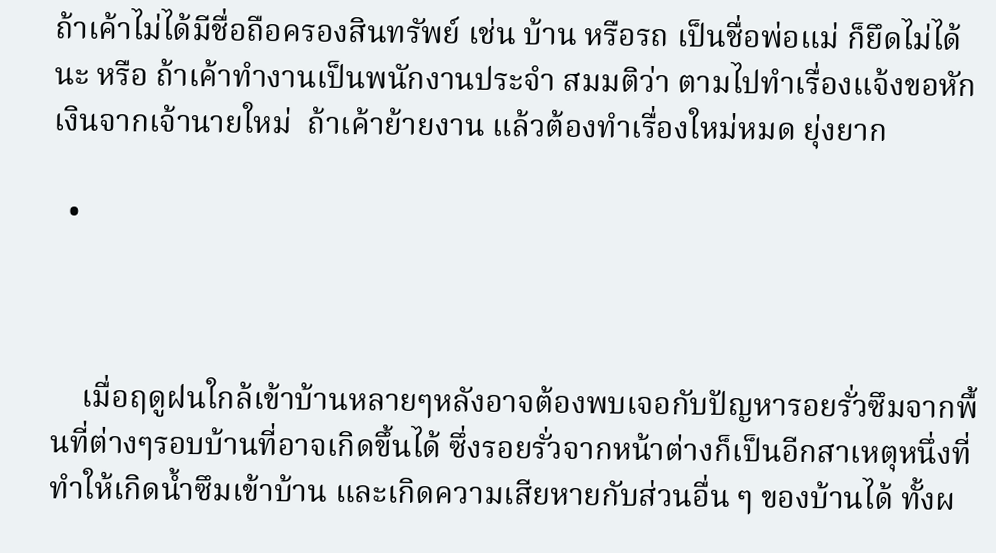ถ้าเค้าไม่ได้มีชื่อถือครองสินทรัพย์ เช่น บ้าน หรือรถ เป็นชื่อพ่อแม่ ก็ยึดไม่ได้นะ หรือ ถ้าเค้าทำงานเป็นพนักงานประจำ สมมติว่า ตามไปทำเรื่องแจ้งขอหักเงินจากเจ้านายใหม่  ถ้าเค้าย้ายงาน แล้วต้องทำเรื่องใหม่หมด ยุ่งยาก

  •



    เมื่อฤดูฝนใกล้เข้าบ้านหลายๆหลังอาจต้องพบเจอกับปัญหารอยรั่วซึมจากพื้นที่ต่างๆรอบบ้านที่อาจเกิดขึ้นได้ ซึ่งรอยรั่วจากหน้าต่างก็เป็นอีกสาเหตุหนึ่งที่ทำให้เกิดน้ำซึมเข้าบ้าน และเกิดความเสียหายกับส่วนอื่น ๆ ของบ้านได้ ทั้งผ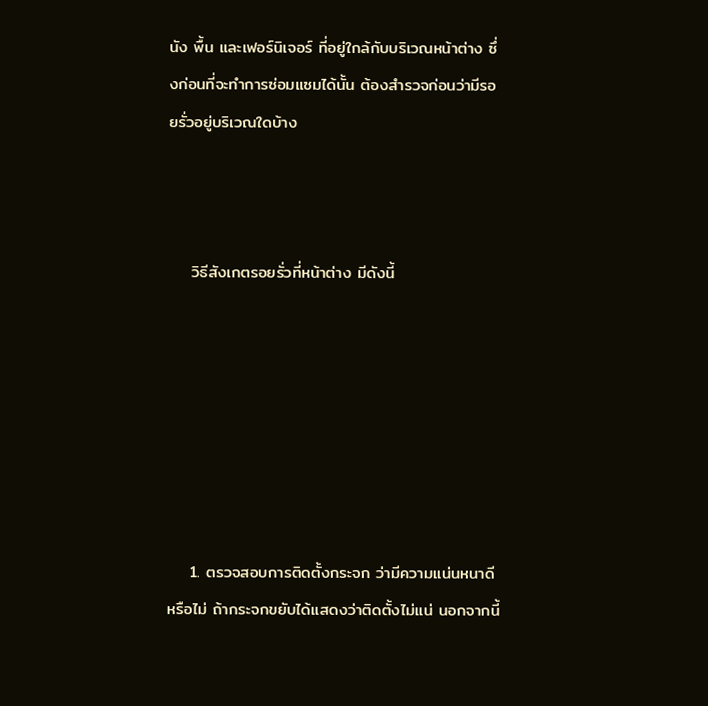นัง พื้น และเฟอร์นิเจอร์ ที่อยู่ใกล้กับบริเวณหน้าต่าง ซึ่งก่อนที่จะทำการซ่อมแซมได้นั้น ต้องสำรวจก่อนว่ามีรอยรั่วอยู่บริเวณใดบ้าง



    วิธีสังเกตรอยรั่วที่หน้าต่าง มีดังนี้







    1. ตรวจสอบการติดตั้งกระจก ว่ามีความแน่นหนาดีหรือไม่ ถ้ากระจกขยับได้แสดงว่าติดตั้งไม่แน่ นอกจากนี้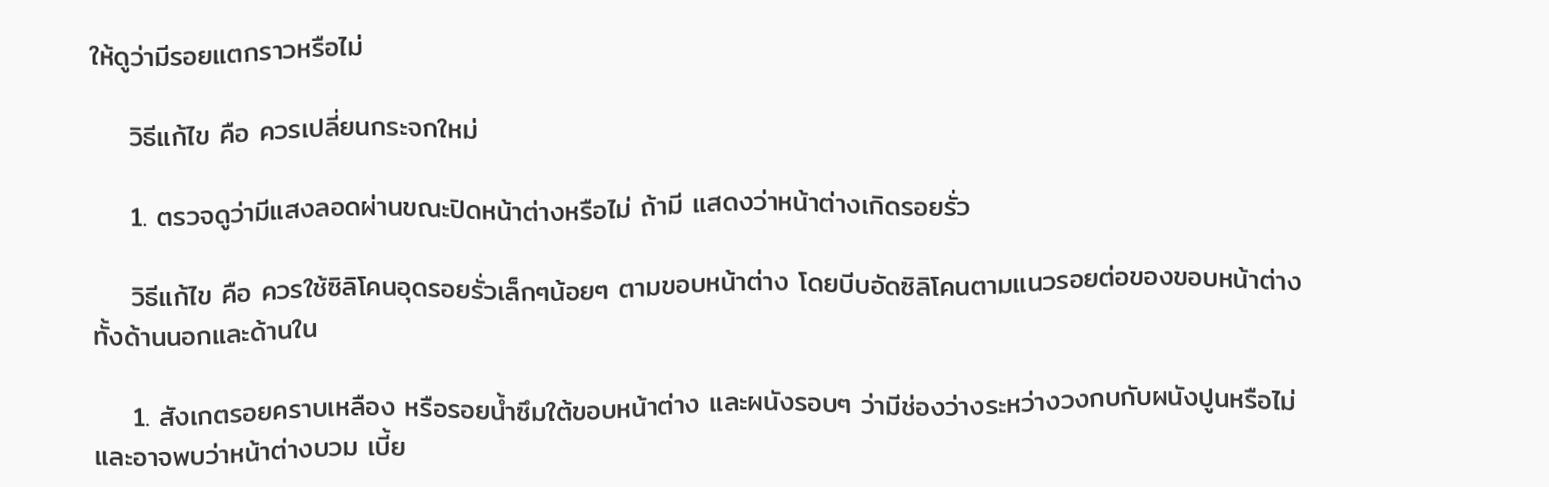ให้ดูว่ามีรอยแตกราวหรือไม่

    วิธีแก้ไข คือ ควรเปลี่ยนกระจกใหม่

    1. ตรวจดูว่ามีแสงลอดผ่านขณะปิดหน้าต่างหรือไม่ ถ้ามี แสดงว่าหน้าต่างเกิดรอยรั่ว

    วิธีแก้ไข คือ ควรใช้ซิลิโคนอุดรอยรั่วเล็กๆน้อยๆ ตามขอบหน้าต่าง โดยบีบอัดซิลิโคนตามแนวรอยต่อของขอบหน้าต่าง ทั้งด้านนอกและด้านใน

    1. สังเกตรอยคราบเหลือง หรือรอยน้ำซึมใต้ขอบหน้าต่าง และผนังรอบๆ ว่ามีช่องว่างระหว่างวงกบกับผนังปูนหรือไม่ และอาจพบว่าหน้าต่างบวม เบี้ย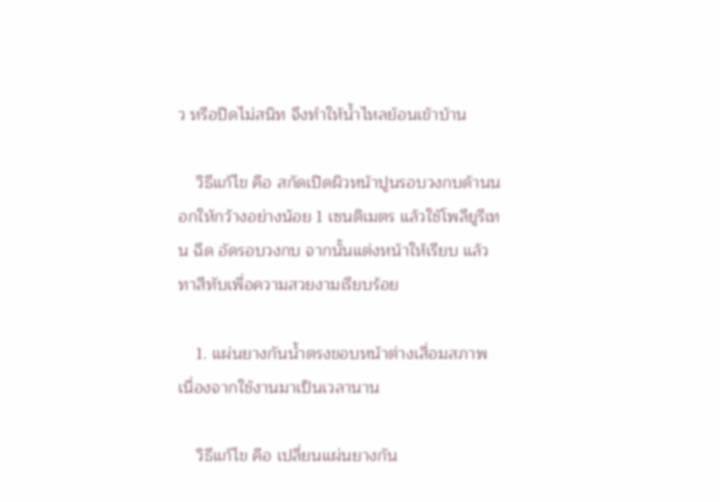ว หรือปิดไม่สนิท จึงทำให้น้ำไหลย้อนเข้าบ้าน

    วิธีแก้ไข คือ สกัดเปิดผิวหน้าปูนรอบวงกบด้านนอกให้กว้างอย่างน้อย 1 เซนติเมตร แล้วใช้โพลียูรีเทน ฉีด อัดรอบวงกบ จากนั้นแต่งหน้าให้เรียบ แล้วทาสีทับเพื่อความสวยงามเรียบร้อย

    1. แผ่นยางกันน้ำตรงขอบหน้าต่างเสื่อมสภาพ เนื่องจากใช้งานมาเป็นเวลานาน

    วิธีแก้ไข คือ เปลี่ยนแผ่นยางกัน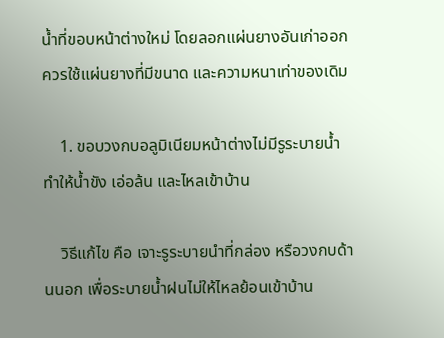น้ำที่ขอบหน้าต่างใหม่ โดยลอกแผ่นยางอันเก่าออก ควรใช้แผ่นยางที่มีขนาด และความหนาเท่าของเดิม

    1. ขอบวงกบอลูมิเนียมหน้าต่างไม่มีรูระบายน้ำ ทำให้น้ำขัง เอ่อล้น และไหลเข้าบ้าน

    วิธีแก้ไข คือ เจาะรูระบายนำที่กล่อง หรือวงกบด้านนอก เพื่อระบายน้ำฝนไม่ให้ไหลย้อนเข้าบ้าน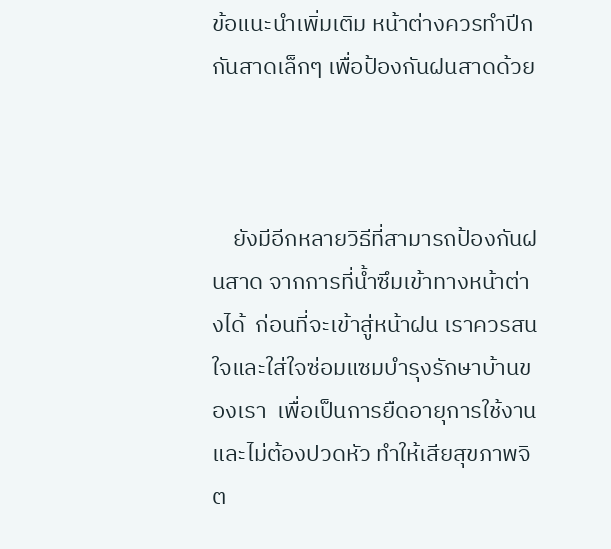ข้อแนะนำเพิ่มเติม หน้าต่างควรทำปีกกันสาดเล็กๆ เพื่อป้องกันฝนสาดด้วย



    ยังมีอีกหลายวิธีที่สามารถป้องกันฝนสาด จากการที่น้ำซึมเข้าทางหน้าต่างได้  ก่อนที่จะเข้าสู่หน้าฝน เราควรสนใจและใส่ใจซ่อมแซมบำรุงรักษาบ้านของเรา  เพื่อเป็นการยืดอายุการใช้งาน และไม่ต้องปวดหัว ทำให้เสียสุขภาพจิต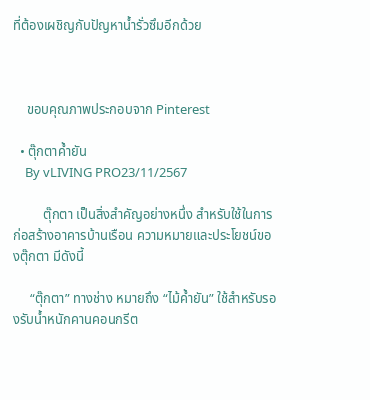ที่ต้องเผชิญกับปัญหาน้ำรั่วซึมอีกด้วย



    ขอบคุณภาพประกอบจาก Pinterest

  • ตุ๊กตาค้ำยัน
    By vLIVING PRO23/11/2567

         ตุ๊กตา เป็นสิ่งสำคัญอย่างหนึ่ง สำหรับใช้ในการก่อสร้างอาคารบ้านเรือน ความหมายและประโยชน์ของตุ๊กตา มีดังนี้

     “ตุ๊กตา” ทางช่าง หมายถึง “ไม้ค้ำยัน” ใช้สำหรับรองรับน้ำหนักคานคอนกรีต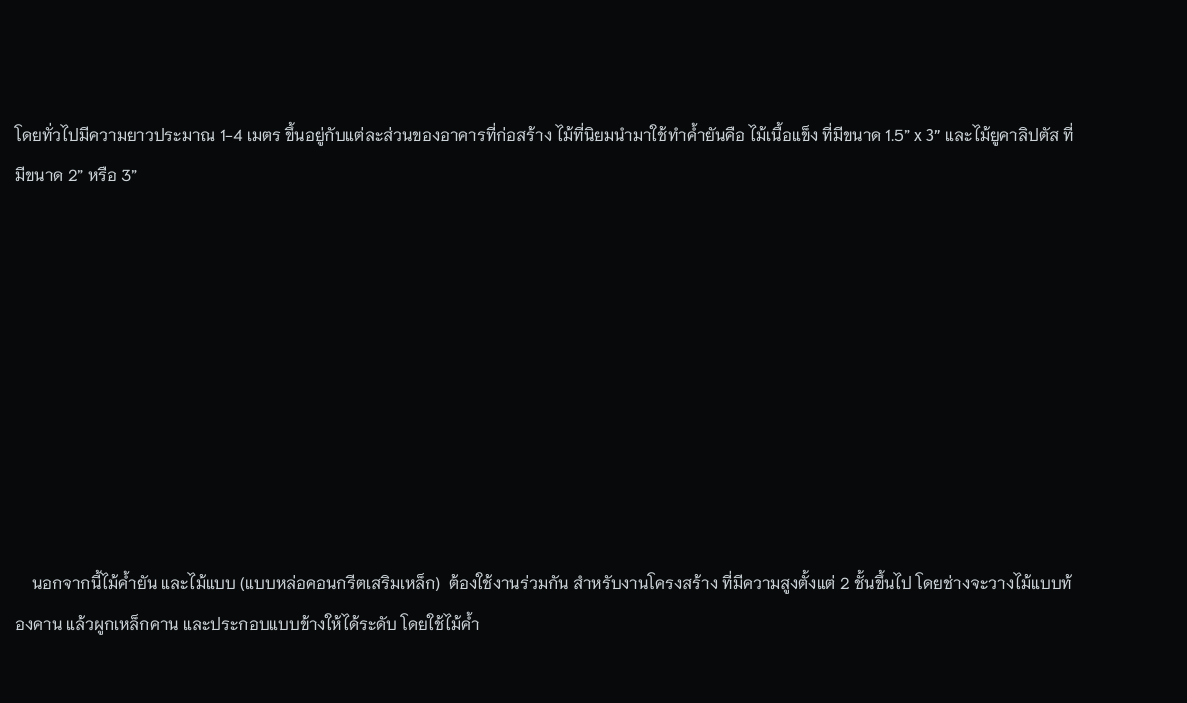โดยทั่วไปมีความยาวประมาณ 1-4 เมตร ขึ้นอยู่กับแต่ละส่วนของอาคารที่ก่อสร้าง ไม้ที่นิยมนำมาใช้ทำค้ำยันคือ ไม้เนื้อแข็ง ที่มีขนาด 1.5” x 3” และไม้ยูคาลิปตัส ที่มีขนาด 2” หรือ 3”









    นอกจากนี้ไม้ค้ำยัน และไม้แบบ (แบบหล่อคอนกรีตเสริมเหล็ก)  ต้องใช้งานร่วมกัน สำหรับงานโครงสร้าง ที่มีความสูงตั้งแต่ 2 ชั้นขึ้นไป โดยช่างจะวางไม้แบบท้องคาน แล้วผูกเหล็กคาน และประกอบแบบข้างให้ได้ระดับ โดยใช้ไม้ค้ำ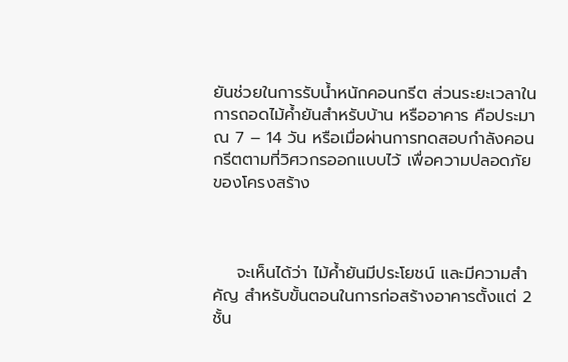ยันช่วยในการรับน้ำหนักคอนกรีต ส่วนระยะเวลาในการถอดไม้ค้ำยันสำหรับบ้าน หรืออาคาร คือประมาณ 7 – 14 วัน หรือเมื่อผ่านการทดสอบกำลังคอนกรีตตามที่วิศวกรออกแบบไว้ เพื่อความปลอดภัยของโครงสร้าง



    จะเห็นได้ว่า ไม้ค้ำยันมีประโยชน์ และมีความสำคัญ สำหรับขั้นตอนในการก่อสร้างอาคารตั้งแต่ 2 ชั้น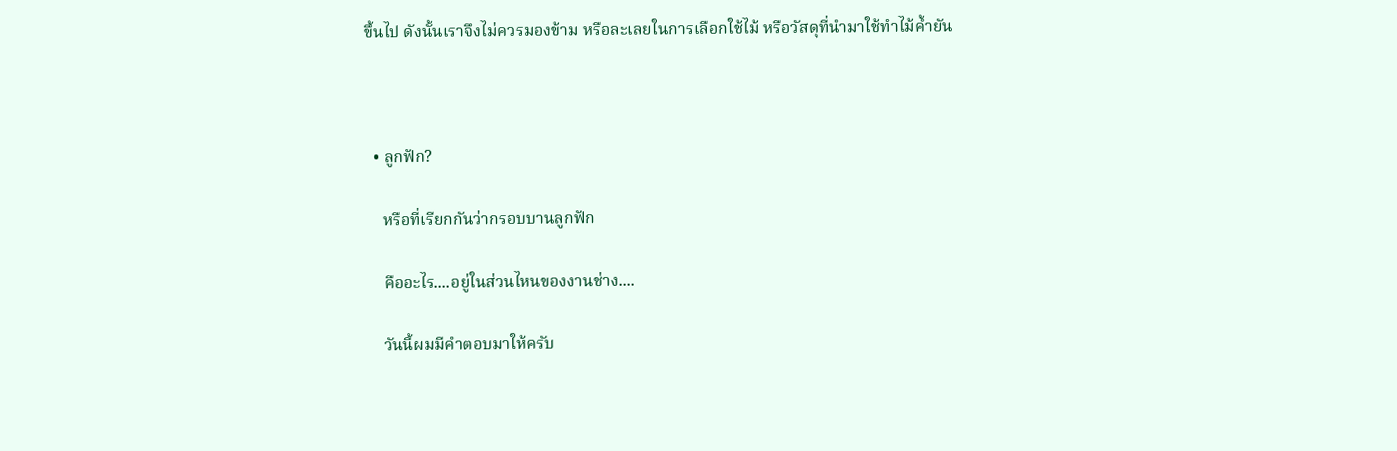ขึ้นไป ดังนั้นเราจึงไม่ควรมองข้าม หรือละเลยในการเลือกใช้ไม้ หรือวัสดุที่นำมาใช้ทำไม้ค้ำยัน



  • ลูกฟัก?

    หรือที่เรียกกันว่ากรอบบานลูกฟัก

    คืออะไร....อยู่ในส่วนไหนของงานช่าง....

    วันนี้ผมมีคำตอบมาให้ครับ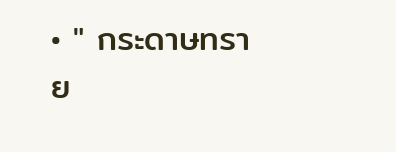• " กระดาษทราย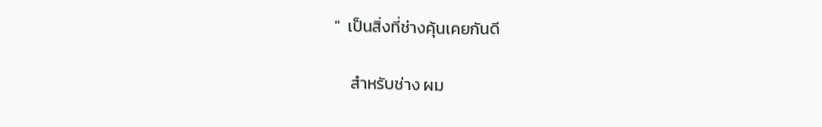"  เป็นสิ่งที่ช่างคุ้นเคยกันดี

    สำหรับช่าง ผม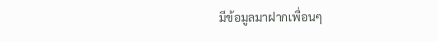มีข้อมูลมาฝากเพื่อนๆ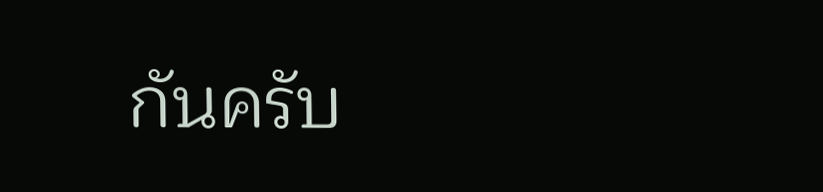กันครับ